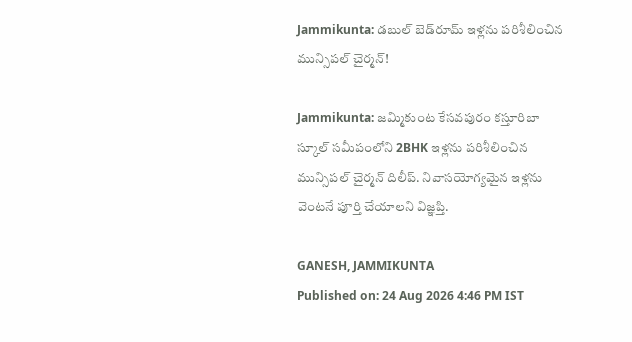Jammikunta: డబుల్ బెడ్‌రూమ్ ఇళ్లను పరిశీలించిన మున్సిపల్ చైర్మన్!

Jammikunta: జమ్మికుంట కేసవపురం కస్తూరిబా స్కూల్ సమీపంలోని 2BHK ఇళ్లను పరిశీలించిన మున్సిపల్ చైర్మన్ దిలీప్. నివాసయోగ్యమైన ఇళ్లను వెంటనే పూర్తి చేయాలని విజ్ఞప్తి.

GANESH, JAMMIKUNTA
Published on: 24 Aug 2026 4:46 PM IST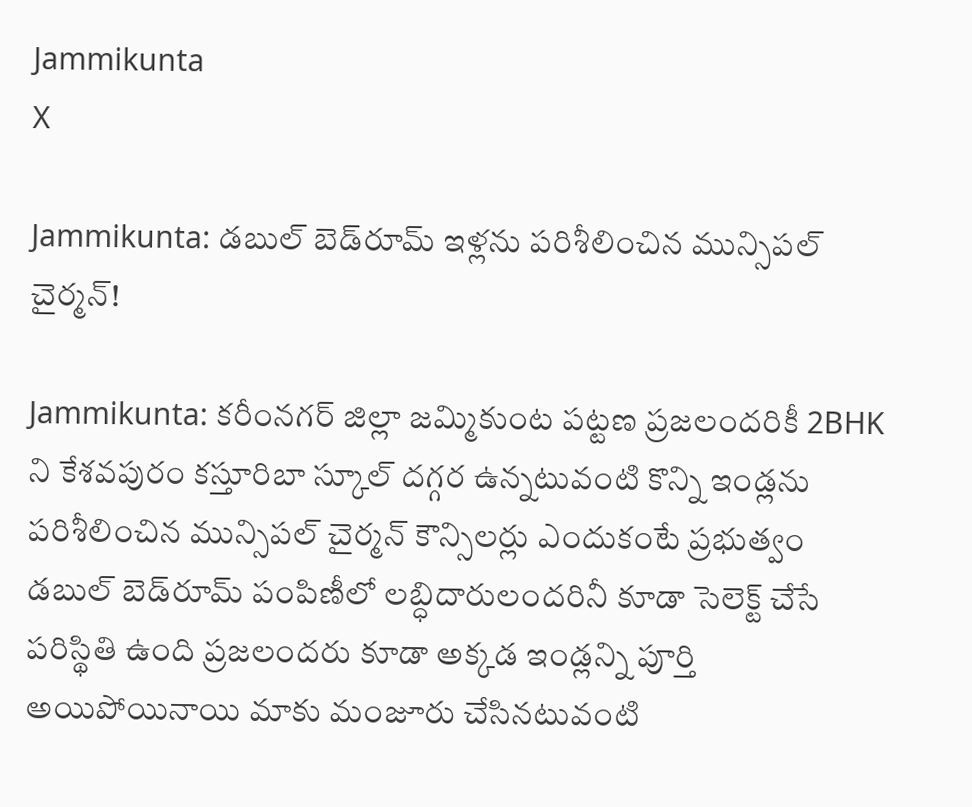Jammikunta
X

Jammikunta: డబుల్ బెడ్‌రూమ్ ఇళ్లను పరిశీలించిన మున్సిపల్ చైర్మన్!

Jammikunta: కరీంనగర్ జిల్లా జమ్మికుంట పట్టణ ప్రజలందరికీ 2BHK ని కేశవపురం కస్తూరిబా స్కూల్ దగ్గర ఉన్నటువంటి కొన్ని ఇండ్లను పరిశీలించిన మున్సిపల్ చైర్మన్ కౌన్సిలర్లు ఎందుకంటే ప్రభుత్వం డబుల్ బెడ్‌రూమ్ పంపిణీలో లబ్ధిదారులందరినీ కూడా సెలెక్ట్ చేసే పరిస్థితి ఉంది ప్రజలందరు కూడా అక్కడ ఇండ్లన్ని పూర్తి అయిపోయినాయి మాకు మంజూరు చేసినటువంటి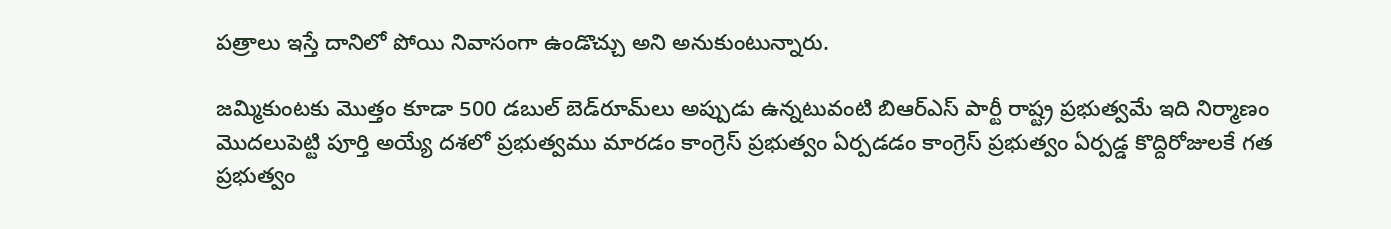పత్రాలు ఇస్తే దానిలో పోయి నివాసంగా ఉండొచ్చు అని అనుకుంటున్నారు.

జమ్మికుంటకు మొత్తం కూడా 500 డబుల్ బెడ్‌రూమ్‌లు అప్పుడు ఉన్నటువంటి బిఆర్‌ఎస్ పార్టీ రాష్ట్ర ప్రభుత్వమే ఇది నిర్మాణం మొదలుపెట్టి పూర్తి అయ్యే దశలో ప్రభుత్వము మారడం కాంగ్రెస్ ప్రభుత్వం ఏర్పడడం కాంగ్రెస్ ప్రభుత్వం ఏర్పడ్డ కొద్దిరోజులకే గత ప్రభుత్వం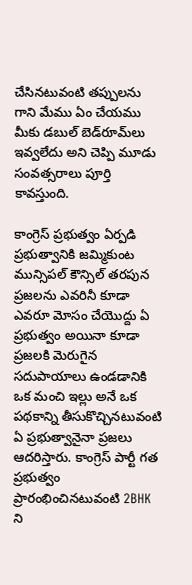చేసినటువంటి తప్పులను గాని మేము ఏం చేయము మీకు డబుల్ బెడ్‌రూమ్‌లు ఇవ్వలేదు అని చెప్పి మూడు సంవత్సరాలు పూర్తి కావస్తుంది.

కాంగ్రెస్ ప్రభుత్వం ఏర్పడి ప్రభుత్వానికి జమ్మికుంట మున్సిపల్ కౌన్సిల్ తరపున ప్రజలను ఎవరినీ కూడా ఎవరూ మోసం చేయొద్దు ఏ ప్రభుత్వం అయినా కూడా ప్రజలకి మెరుగైన సదుపాయాలు ఉండడానికి ఒక మంచి ఇల్లు అనే ఒక పథకాన్ని తీసుకొచ్చినటువంటి ఏ ప్రభుత్వానైనా ప్రజలు ఆదరిస్తారు. కాంగ్రెస్ పార్టీ గత ప్రభుత్వం ప్రారంభించినటువంటి 2BHK ని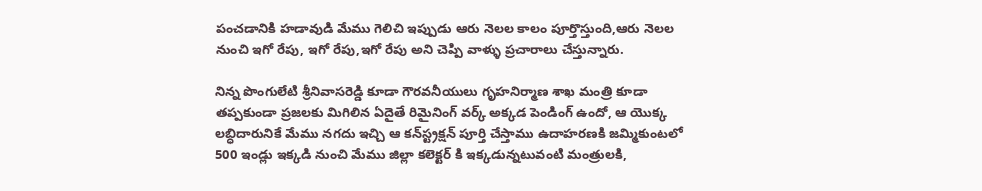పంచడానికి హడావుడి మేము గెలిచి ఇప్పుడు ఆరు నెలల కాలం పూర్తొస్తుంది,ఆరు నెలల నుంచి ఇగో రేపు, ఇగో రేపు,ఇగో రేపు అని చెప్పి వాళ్ళు ప్రచారాలు చేస్తున్నారు.

నిన్న పొంగులేటి శ్రీనివాసరెడ్డి కూడా గౌరవనీయులు గృహనిర్మాణ శాఖ మంత్రి కూడా తప్పకుండా ప్రజలకు మిగిలిన ఏదైతే రిమైనింగ్ వర్క్ అక్కడ పెండింగ్ ఉందో, ఆ యొక్క లబ్ధిదారునికే మేము నగదు ఇచ్చి ఆ కన్‌స్ట్రక్షన్ పూర్తి చేస్తాము ఉదాహరణకి జమ్మికుంటలో 500 ఇండ్లు ఇక్కడి నుంచి మేము జిల్లా కలెక్టర్ కి ఇక్కడున్నటువంటి మంత్రులకి,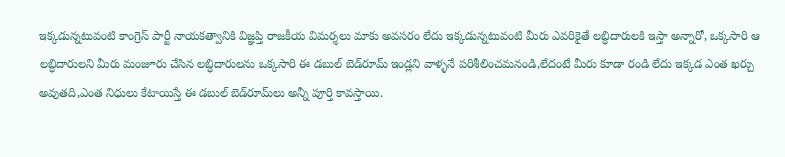ఇక్కడున్నటువంటి కాంగ్రెస్ పార్టీ నాయకత్వానికి విజ్ఞప్తి రాజకీయ విమర్శలు మాకు అవసరం లేదు ఇక్కడున్నటువంటి మీరు ఎవరికైతే లబ్ధిదారులకి ఇస్తా అన్నారో, ఒక్కసారి ఆ లబ్ధిదారులని మీరు మంజూరు చేసిన లబ్ధిదారులను ఒక్కసారి ఈ డబుల్ బెడ్‌రూమ్ ఇండ్లని వాళ్ళనే పరిశీలించమనండి,లేదంటే మీరు కూడా రండి లేదు ఇక్కడ ఎంత ఖర్చు అవుతది,ఎంత నిధులు కేటాయిస్తే ఈ డబుల్ బెడ్‌రూమ్‌లు అన్నీ పూర్తి కావస్తాయి.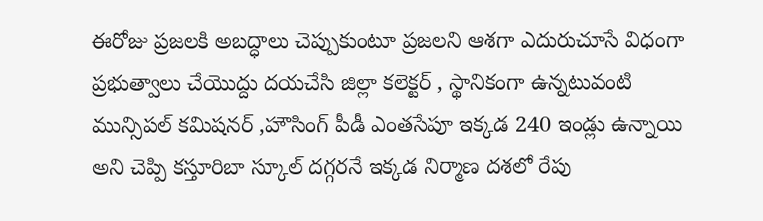ఈరోజు ప్రజలకి అబద్ధాలు చెప్పుకుంటూ ప్రజలని ఆశగా ఎదురుచూసే విధంగా ప్రభుత్వాలు చేయొద్దు దయచేసి జిల్లా కలెక్టర్ , స్థానికంగా ఉన్నటువంటి మున్సిపల్ కమిషనర్ ,హౌసింగ్ పీడీ ఎంతసేపూ ఇక్కడ 240 ఇండ్లు ఉన్నాయి అని చెప్పి కస్తూరిబా స్కూల్ దగ్గరనే ఇక్కడ నిర్మాణ దశలో రేపు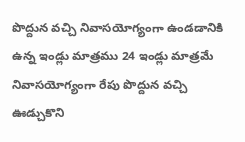పొద్దున వచ్చి నివాసయోగ్యంగా ఉండడానికి ఉన్న ఇండ్లు మాత్రము 24 ఇండ్లు మాత్రమే నివాసయోగ్యంగా రేపు పొద్దున వచ్చి ఊడ్చుకొని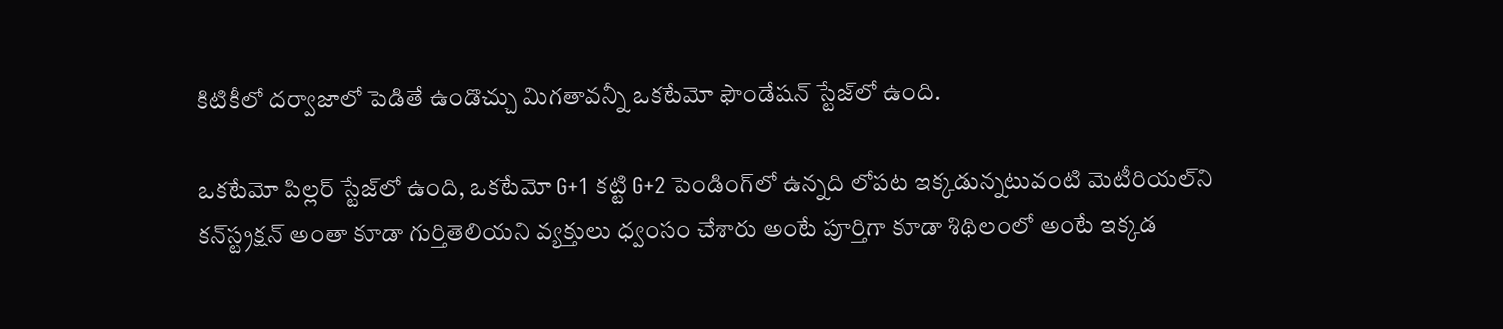కిటికీలో దర్వాజాలో పెడితే ఉండొచ్చు మిగతావన్నీ ఒకటేమో ఫౌండేషన్ స్టేజ్‌లో ఉంది.

ఒకటేమో పిల్లర్ స్టేజ్‌లో ఉంది, ఒకటేమో G+1 కట్టి G+2 పెండింగ్‌లో ఉన్నది లోపట ఇక్కడున్నటువంటి మెటీరియల్‌ని కన్‌స్ట్రక్షన్ అంతా కూడా గుర్తితెలియని వ్యక్తులు ధ్వంసం చేశారు అంటే పూర్తిగా కూడా శిథిలంలో అంటే ఇక్కడ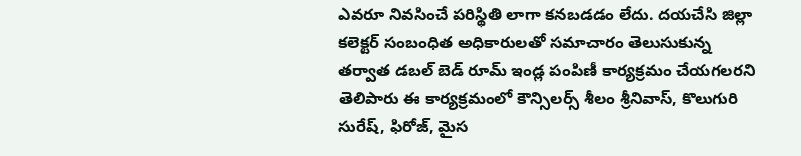ఎవరూ నివసించే పరిస్థితి లాగా కనబడడం లేదు. దయచేసి జిల్లా కలెక్టర్ సంబంధిత అధికారులతో సమాచారం తెలుసుకున్న తర్వాత డబల్ బెడ్ రూమ్ ఇండ్ల పంపిణీ కార్యక్రమం చేయగలరని తెలిపారు ఈ కార్యక్రమంలో కౌన్సిలర్స్ శీలం శ్రీనివాస్, కొలుగురి సురేష్, ఫిరోజ్, మైస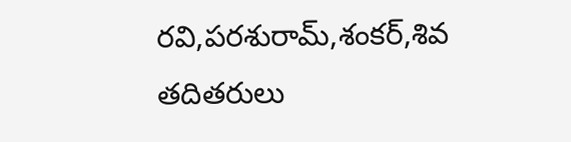రవి,పరశురామ్,శంకర్,శివ తదితరులు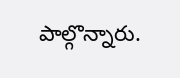పాల్గొన్నారు.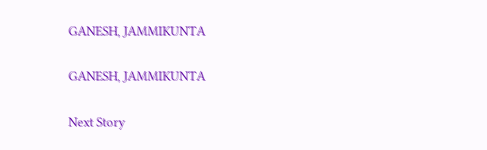GANESH, JAMMIKUNTA

GANESH, JAMMIKUNTA

Next Story